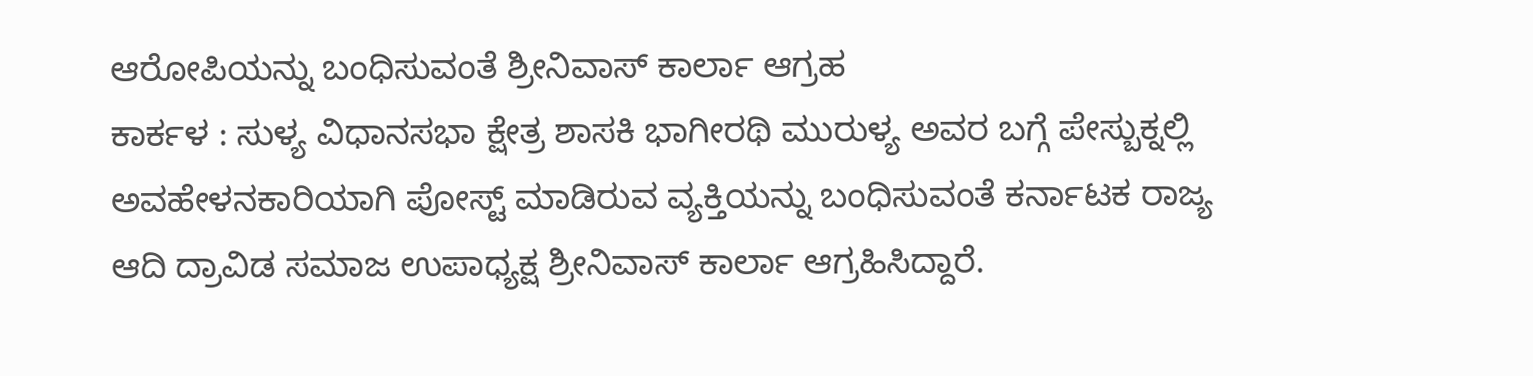ಆರೋಪಿಯನ್ನು ಬಂಧಿಸುವಂತೆ ಶ್ರೀನಿವಾಸ್ ಕಾರ್ಲಾ ಆಗ್ರಹ
ಕಾರ್ಕಳ : ಸುಳ್ಯ ವಿಧಾನಸಭಾ ಕ್ಷೇತ್ರ ಶಾಸಕಿ ಭಾಗೀರಥಿ ಮುರುಳ್ಯ ಅವರ ಬಗ್ಗೆ ಪೇಸ್ಬುಕ್ನಲ್ಲಿ ಅವಹೇಳನಕಾರಿಯಾಗಿ ಪೋಸ್ಟ್ ಮಾಡಿರುವ ವ್ಯಕ್ತಿಯನ್ನು ಬಂಧಿಸುವಂತೆ ಕರ್ನಾಟಕ ರಾಜ್ಯ ಆದಿ ದ್ರಾವಿಡ ಸಮಾಜ ಉಪಾಧ್ಯಕ್ಷ ಶ್ರೀನಿವಾಸ್ ಕಾರ್ಲಾ ಆಗ್ರಹಿಸಿದ್ದಾರೆ.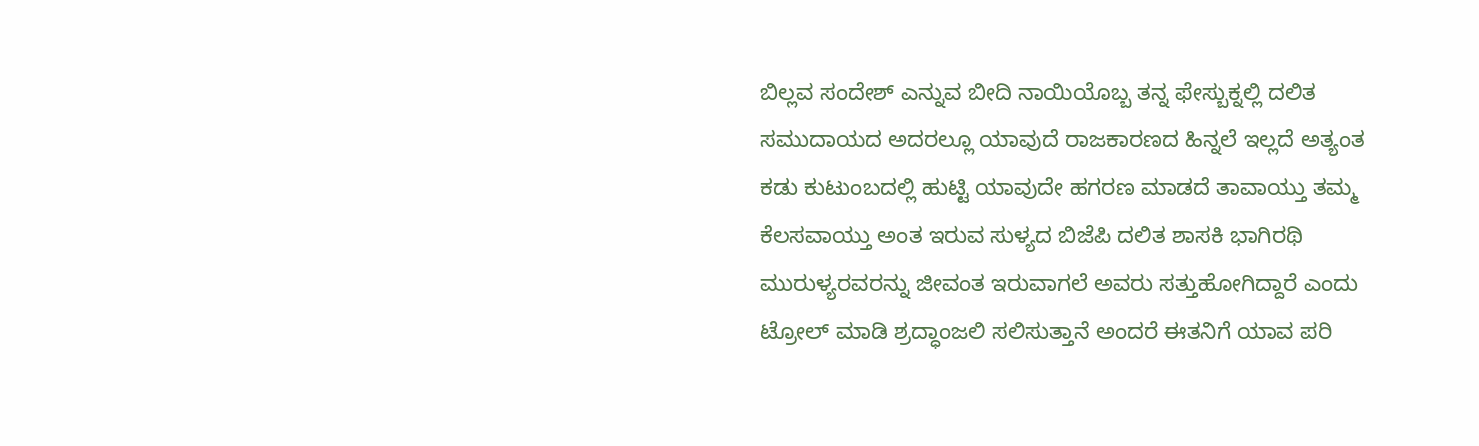ಬಿಲ್ಲವ ಸಂದೇಶ್ ಎನ್ನುವ ಬೀದಿ ನಾಯಿಯೊಬ್ಬ ತನ್ನ ಫೇಸ್ಬುಕ್ನಲ್ಲಿ ದಲಿತ ಸಮುದಾಯದ ಅದರಲ್ಲೂ ಯಾವುದೆ ರಾಜಕಾರಣದ ಹಿನ್ನಲೆ ಇಲ್ಲದೆ ಅತ್ಯಂತ ಕಡು ಕುಟುಂಬದಲ್ಲಿ ಹುಟ್ಟಿ ಯಾವುದೇ ಹಗರಣ ಮಾಡದೆ ತಾವಾಯ್ತು ತಮ್ಮ ಕೆಲಸವಾಯ್ತು ಅಂತ ಇರುವ ಸುಳ್ಯದ ಬಿಜೆಪಿ ದಲಿತ ಶಾಸಕಿ ಭಾಗಿರಥಿ ಮುರುಳ್ಯರವರನ್ನು ಜೀವಂತ ಇರುವಾಗಲೆ ಅವರು ಸತ್ತುಹೋಗಿದ್ದಾರೆ ಎಂದು ಟ್ರೋಲ್ ಮಾಡಿ ಶ್ರದ್ಧಾಂಜಲಿ ಸಲಿಸುತ್ತಾನೆ ಅಂದರೆ ಈತನಿಗೆ ಯಾವ ಪರಿ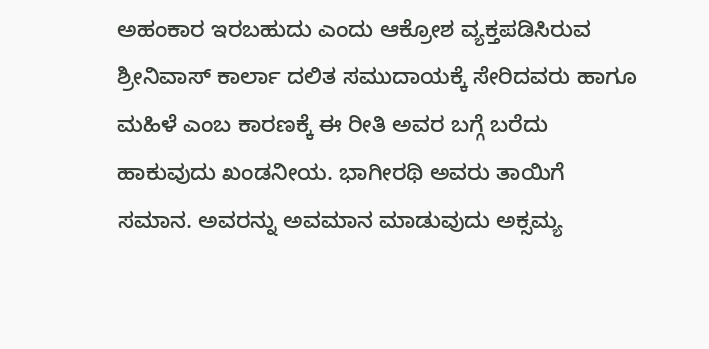ಅಹಂಕಾರ ಇರಬಹುದು ಎಂದು ಆಕ್ರೋಶ ವ್ಯಕ್ತಪಡಿಸಿರುವ ಶ್ರೀನಿವಾಸ್ ಕಾರ್ಲಾ ದಲಿತ ಸಮುದಾಯಕ್ಕೆ ಸೇರಿದವರು ಹಾಗೂ ಮಹಿಳೆ ಎಂಬ ಕಾರಣಕ್ಕೆ ಈ ರೀತಿ ಅವರ ಬಗ್ಗೆ ಬರೆದು ಹಾಕುವುದು ಖಂಡನೀಯ. ಭಾಗೀರಥಿ ಅವರು ತಾಯಿಗೆ ಸಮಾನ. ಅವರನ್ನು ಅವಮಾನ ಮಾಡುವುದು ಅಕ್ಸಮ್ಯ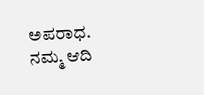ಅಪರಾಧ. ನಮ್ಮ ಆದಿ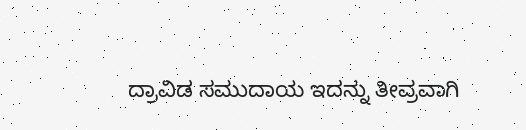ದ್ರಾವಿಡ ಸಮುದಾಯ ಇದನ್ನು ತೀವ್ರವಾಗಿ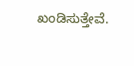ಖಂಡಿಸುತ್ತೇವೆ.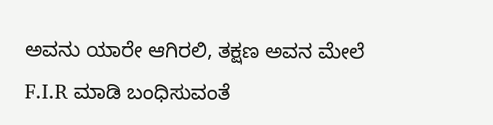ಅವನು ಯಾರೇ ಆಗಿರಲಿ, ತಕ್ಷಣ ಅವನ ಮೇಲೆ F.I.R ಮಾಡಿ ಬಂಧಿಸುವಂತೆ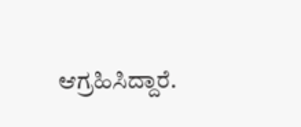ಆಗ್ರಹಿಸಿದ್ದಾರೆ.